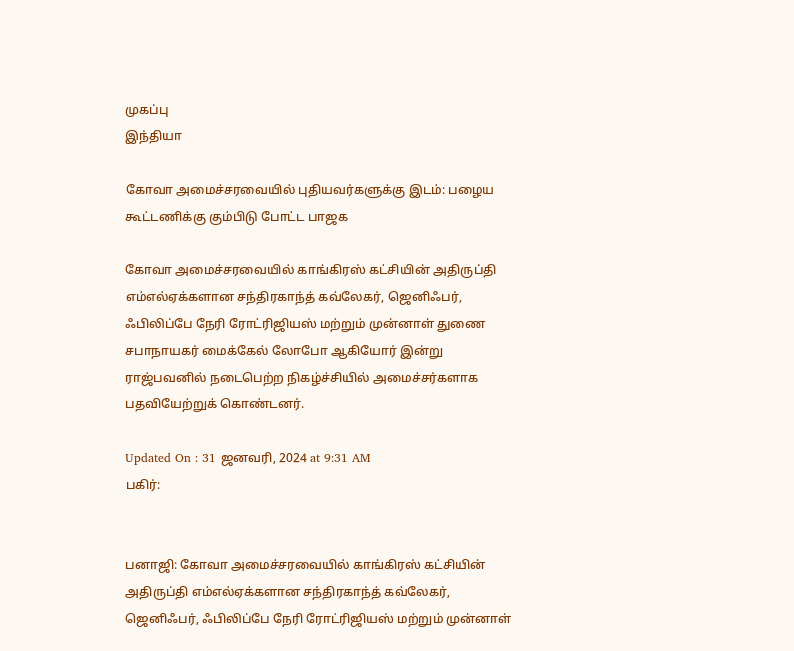முகப்பு
இந்தியா

கோவா அமைச்சரவையில் புதியவர்களுக்கு இடம்: பழைய கூட்டணிக்கு கும்பிடு போட்ட பாஜக

கோவா அமைச்சரவையில் காங்கிரஸ் கட்சியின் அதிருப்தி எம்எல்ஏக்களான சந்திரகாந்த் கவ்லேகர், ஜெனிஃபர், ஃபிலிப்பே நேரி ரோட்ரிஜியஸ் மற்றும் முன்னாள் துணை சபாநாயகர் மைக்கேல் லோபோ ஆகியோர் இன்று ராஜ்பவனில் நடைபெற்ற நிகழ்ச்சியில் அமைச்சர்களாக பதவியேற்றுக் கொண்டனர்.

Updated On : 31 ஜனவரி, 2024 at 9:31 AM
பகிர்:


பனாஜி: கோவா அமைச்சரவையில் காங்கிரஸ் கட்சியின் அதிருப்தி எம்எல்ஏக்களான சந்திரகாந்த் கவ்லேகர், ஜெனிஃபர், ஃபிலிப்பே நேரி ரோட்ரிஜியஸ் மற்றும் முன்னாள்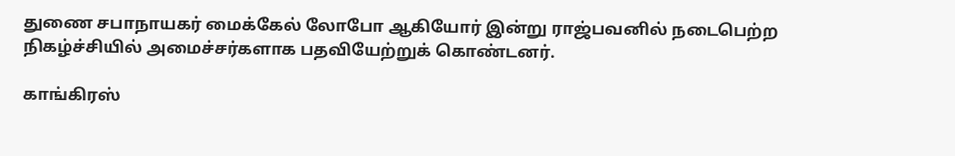துணை சபாநாயகர் மைக்கேல் லோபோ ஆகியோர் இன்று ராஜ்பவனில் நடைபெற்ற நிகழ்ச்சியில் அமைச்சர்களாக பதவியேற்றுக் கொண்டனர்.

காங்கிரஸ்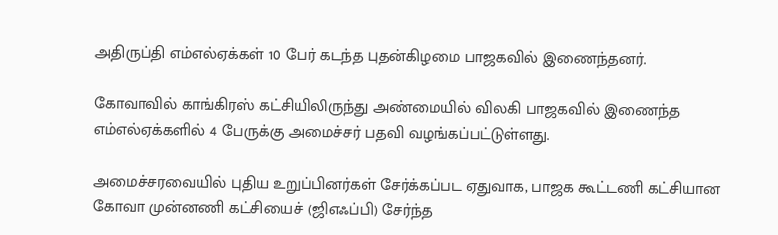அதிருப்தி எம்எல்ஏக்கள் 10 பேர் கடந்த புதன்கிழமை பாஜகவில் இணைந்தனர்.

கோவாவில் காங்கிரஸ் கட்சியிலிருந்து அண்மையில் விலகி பாஜகவில் இணைந்த எம்எல்ஏக்களில் 4 பேருக்கு அமைச்சர் பதவி வழங்கப்பட்டுள்ளது.

அமைச்சரவையில் புதிய உறுப்பினர்கள் சேர்க்கப்பட ஏதுவாக, பாஜக கூட்டணி கட்சியான கோவா முன்னணி கட்சியைச் (ஜிஎஃப்பி) சேர்ந்த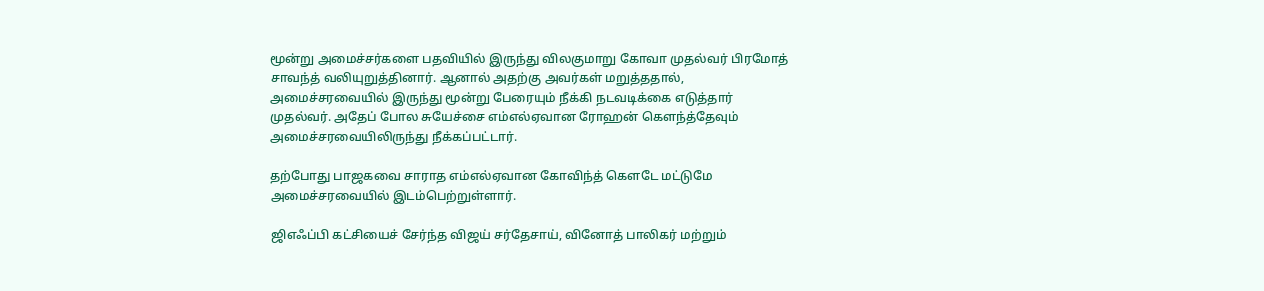மூன்று அமைச்சர்களை பதவியில் இருந்து விலகுமாறு கோவா முதல்வர் பிரமோத் சாவந்த் வலியுறுத்தினார். ஆனால் அதற்கு அவர்கள் மறுத்ததால், அமைச்சரவையில் இருந்து மூன்று பேரையும் நீக்கி நடவடிக்கை எடுத்தார் முதல்வர். அதேப் போல சுயேச்சை எம்எல்ஏவான ரோஹன் கெளந்த்தேவும் அமைச்சரவையிலிருந்து நீக்கப்பட்டார்.

தற்போது பாஜகவை சாராத எம்எல்ஏவான கோவிந்த் கௌடே மட்டுமே அமைச்சரவையில் இடம்பெற்றுள்ளார்.

ஜிஎஃப்பி கட்சியைச் சேர்ந்த விஜய் சர்தேசாய், வினோத் பாலிகர் மற்றும்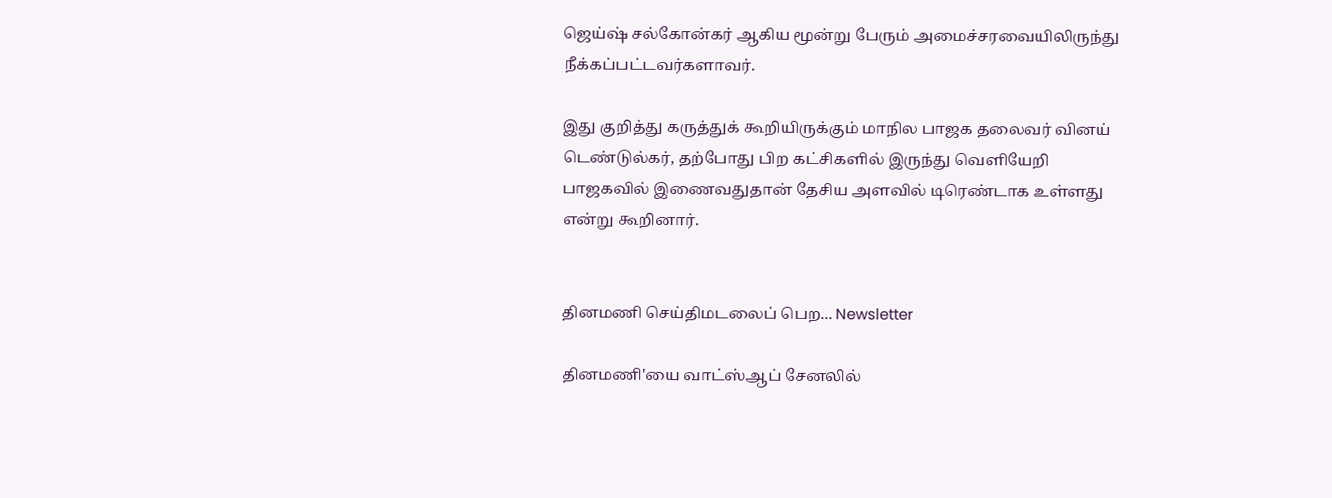ஜெய்ஷ் சல்கோன்கர் ஆகிய மூன்று பேரும் அமைச்சரவையிலிருந்து நீக்கப்பட்டவர்களாவர்.

இது குறித்து கருத்துக் கூறியிருக்கும் மாநில பாஜக தலைவர் வினய் டெண்டுல்கர், தற்போது பிற கட்சிகளில் இருந்து வெளியேறி பாஜகவில் இணைவதுதான் தேசிய அளவில் டிரெண்டாக உள்ளது என்று கூறினார்.


தினமணி செய்திமடலைப் பெற... Newsletter

தினமணி'யை வாட்ஸ்ஆப் சேனலில்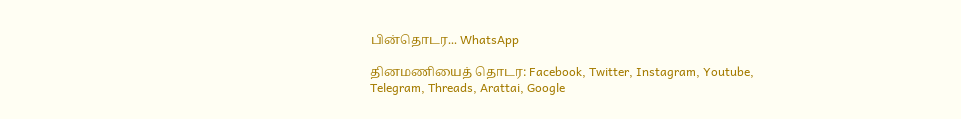பின்தொடர... WhatsApp

தினமணியைத் தொடர: Facebook, Twitter, Instagram, Youtube, Telegram, Threads, Arattai, Google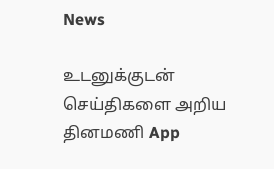News

உடனுக்குடன் செய்திகளை அறிய தினமணி App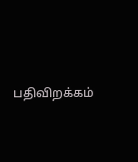பதிவிறக்கம்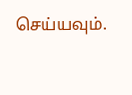செய்யவும்.